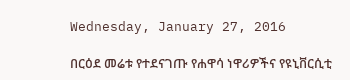Wednesday, January 27, 2016

በርዕደ መሬቱ የተደናገጡ የሐዋሳ ነዋሪዎችና የዩኒቨርሲቲ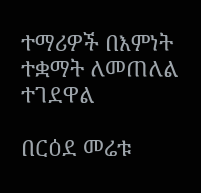ተማሪዎች በእምነት ተቋማት ለመጠለል ተገደዋል

በርዕደ መሬቱ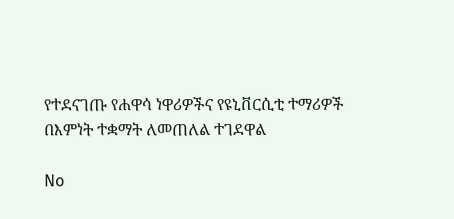የተደናገጡ የሐዋሳ ነዋሪዎችና የዩኒቨርሲቲ ተማሪዎች በእምነት ተቋማት ለመጠለል ተገደዋል

No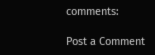comments:

Post a Comment